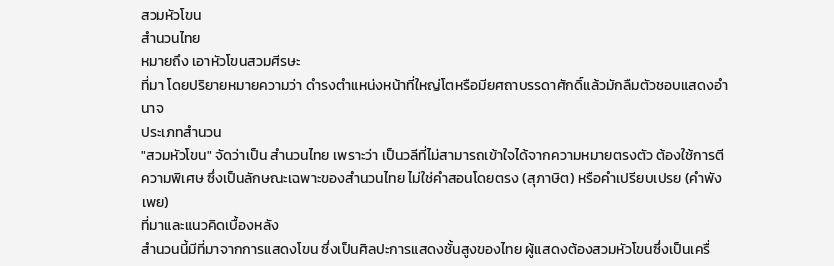สวมหัวโขน
สํานวนไทย
หมายถึง เอาหัวโขนสวมศีรษะ
ที่มา โดยปริยายหมายความว่า ดำรงตำแหน่งหน้าที่ใหญ่โตหรือมียศถาบรรดาศักดิ์แล้วมักลืมตัวชอบแสดงอำนาจ
ประเภทสำนวน
"สวมหัวโขน" จัดว่าเป็น สำนวนไทย เพราะว่า เป็นวลีที่ไม่สามารถเข้าใจได้จากความหมายตรงตัว ต้องใช้การตีความพิเศษ ซึ่งเป็นลักษณะเฉพาะของสำนวนไทย ไม่ใช่คำสอนโดยตรง (สุภาษิต) หรือคำเปรียบเปรย (คำพังเพย)
ที่มาและแนวคิดเบื้องหลัง
สำนวนนี้มีที่มาจากการแสดงโขน ซึ่งเป็นศิลปะการแสดงชั้นสูงของไทย ผู้แสดงต้องสวมหัวโขนซึ่งเป็นเครื่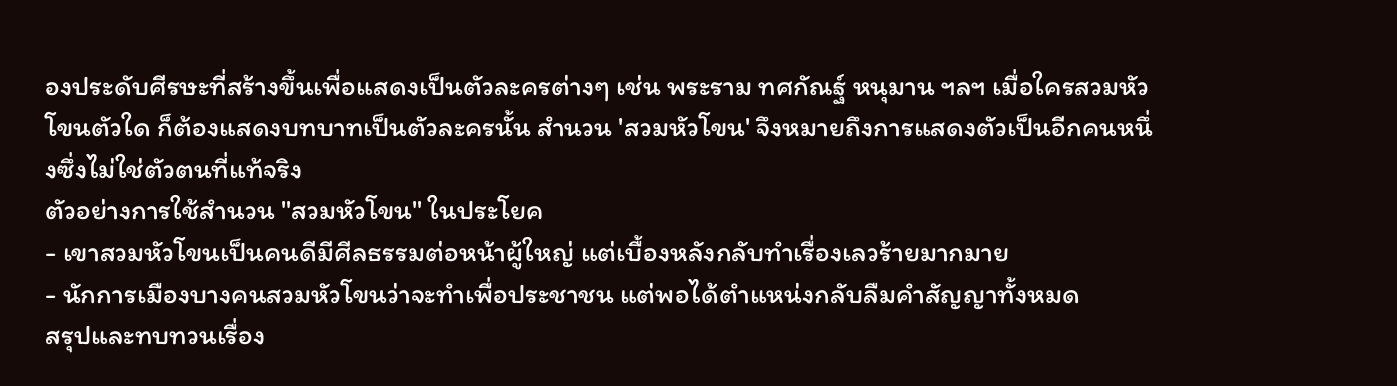องประดับศีรษะที่สร้างขึ้นเพื่อแสดงเป็นตัวละครต่างๆ เช่น พระราม ทศกัณฐ์ หนุมาน ฯลฯ เมื่อใครสวมหัวโขนตัวใด ก็ต้องแสดงบทบาทเป็นตัวละครนั้น สำนวน 'สวมหัวโขน' จึงหมายถึงการแสดงตัวเป็นอีกคนหนึ่งซึ่งไม่ใช่ตัวตนที่แท้จริง
ตัวอย่างการใช้สำนวน "สวมหัวโขน" ในประโยค
- เขาสวมหัวโขนเป็นคนดีมีศีลธรรมต่อหน้าผู้ใหญ่ แต่เบื้องหลังกลับทำเรื่องเลวร้ายมากมาย
- นักการเมืองบางคนสวมหัวโขนว่าจะทำเพื่อประชาชน แต่พอได้ตำแหน่งกลับลืมคำสัญญาทั้งหมด
สรุปและทบทวนเรื่อง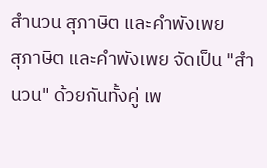สำนวน สุภาษิต และคำพังเพย
สุภาษิต และคำพังเพย จัดเป็น "สำนวน" ด้วยกันทั้งคู่ เพ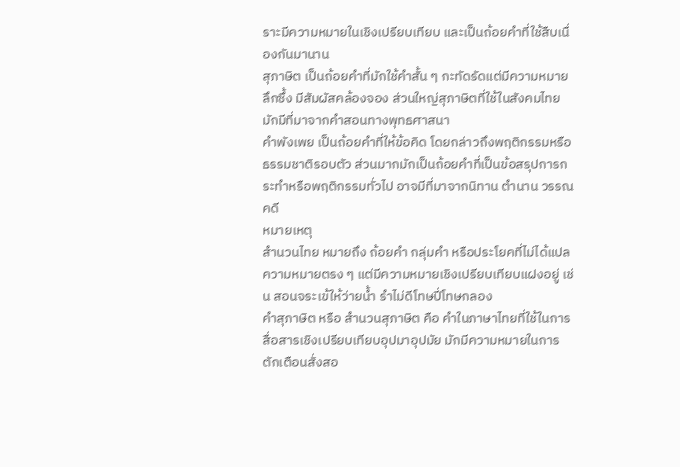ราะมีความหมายในเชิงเปรียบเทียบ และเป็นถ้อยคำที่ใช้สืบเนื่องกันมานาน
สุภาษิต เป็นถ้อยคำที่มักใช้คำสั้น ๆ กะทัดรัดแต่มีความหมายลึกซึ้ง มีสัมผัสคล้องจอง ส่วนใหญ่สุภาษิตที่ใช้ในสังคมไทยมักมีที่มาจากคำสอนทางพุทธศาสนา
คำพังเพย เป็นถ้อยคำที่ให้ข้อคิด โดยกล่าวถึงพฤติกรรมหรือธรรมชาติรอบตัว ส่วนมากมักเป็นถ้อยคำที่เป็นข้อสรุปการกระทำหรือพฤติกรรมทั่วไป อาจมีที่มาจากนิทาน ตำนาน วรรณคดี
หมายเหตุ
สำนวนไทย หมายถึง ถ้อยคำ กลุ่มคำ หรือประโยคที่ไม่ได้แปลความหมายตรง ๆ แต่มีความหมายเชิงเปรียบเทียบแฝงอยู่ เช่น สอนจระเข้ให้ว่ายนํ้า รำไม่ดีโทษปี่โทษกลอง
คำสุภาษิต หรือ สำนวนสุภาษิต คือ คำในภาษาไทยที่ใช้ในการสื่อสารเชิงเปรียบเทียบอุปมาอุปมัย มักมีความหมายในการตักเตือนสั่งสอ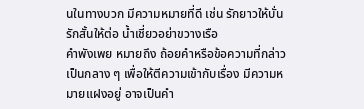นในทางบวก มีความหมายที่ดี เช่น รักยาวให้บั่นรักสั้นให้ต่อ น้ำเชี่ยวอย่าขวางเรือ
คำพังเพย หมายถึง ถ้อยคำหรือข้อความที่กล่าวเป็นกลาง ๆ เพื่อให้ตีความเข้ากับเรื่อง มีความหมายแฝงอยู่ อาจเป็นคำ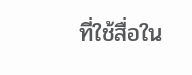ที่ใช้สื่อใน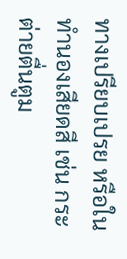ทางเปรียบเปรย หรือในทำนองเสียดสี เช่น กระต่ายตื่นตูม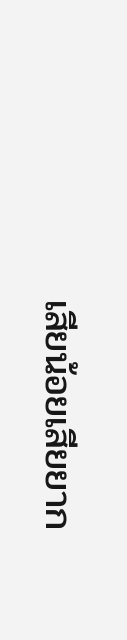เสียน้อยเสียยาก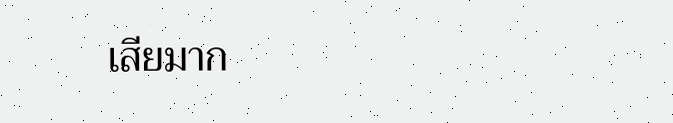เสียมาก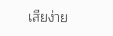เสียง่าย